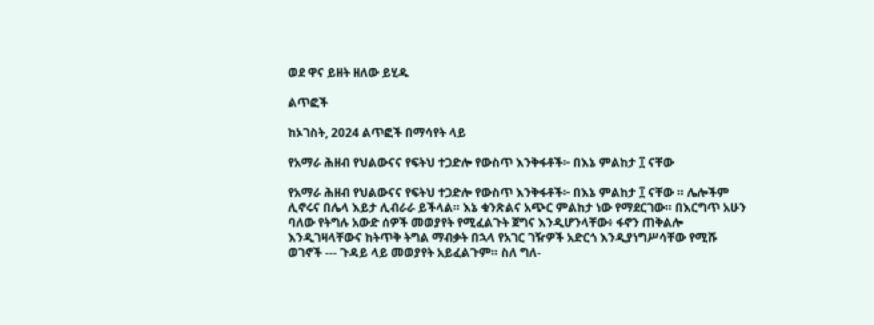ወደ ዋና ይዘት ዘለው ይሂዱ

ልጥፎች

ከኦገስት, 2024 ልጥፎች በማሳየት ላይ

የአማራ ሕዘብ የህልውናና የፍትህ ተጋድሎ የውስጥ እንቅፋቶች፦ በእኔ ምልከታ ፲ ናቸው

የአማራ ሕዘብ የህልውናና የፍትህ ተጋድሎ የውስጥ እንቅፋቶች፦ በእኔ ምልከታ ፲ ናቸው ። ሌሎችም ሊኖሩና በሌላ እይታ ሊብራራ ይችላል። እኔ ቁንጽልና አጭር ምልከታ ነው የማደርገው። በእርግጥ አሁን ባለው የትግሉ አውድ ሰዎች መወያየት የሚፈልጉት ጀግና እንዲሆንላቸው፥ ፋኖን ጠቅልሎ እንዲገዛላቸውና ከትጥቅ ትግል ማብቃት በኋላ የአገር ገዥዎች አድርጎ እንዲያነግሥሳቸው የሚሹ ወገኖች --- ጉዳይ ላይ መወያየት አይፈልጉም። ስለ ግለ-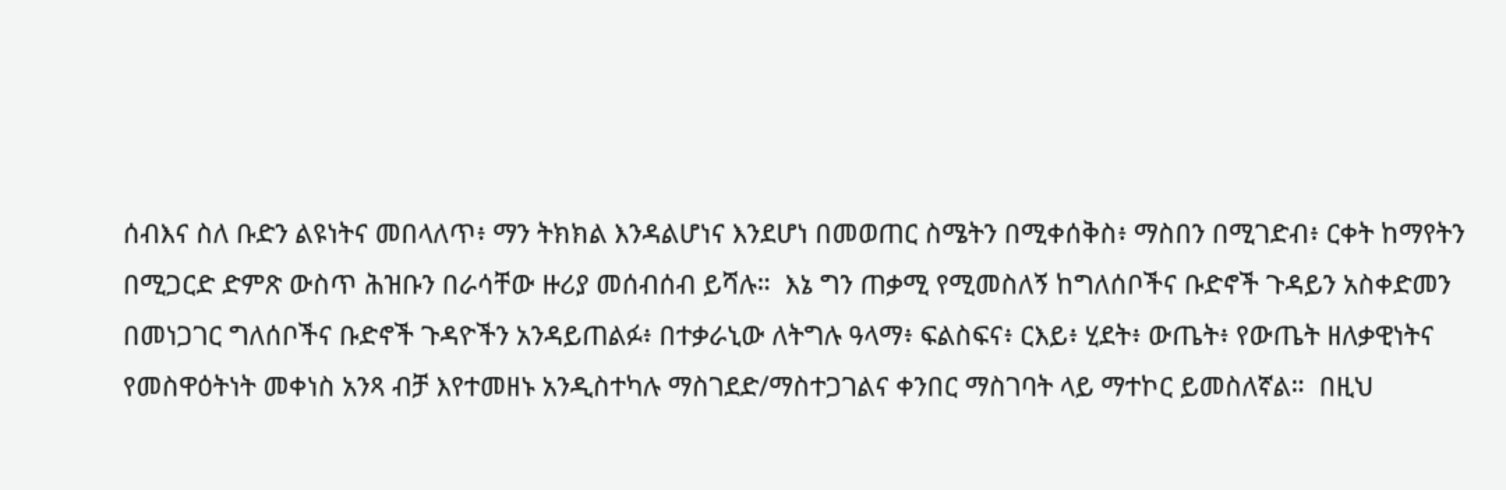ሰብእና ስለ ቡድን ልዩነትና መበላለጥ፥ ማን ትክክል እንዳልሆነና እንደሆነ በመወጠር ስሜትን በሚቀሰቅስ፥ ማስበን በሚገድብ፥ ርቀት ከማየትን በሚጋርድ ድምጽ ውስጥ ሕዝቡን በራሳቸው ዙሪያ መሰብሰብ ይሻሉ።  እኔ ግን ጠቃሚ የሚመስለኝ ከግለሰቦችና ቡድኖች ጉዳይን አስቀድመን በመነጋገር ግለሰቦችና ቡድኖች ጉዳዮችን አንዳይጠልፉ፥ በተቃራኒው ለትግሉ ዓላማ፥ ፍልስፍና፥ ርእይ፥ ሂደት፥ ውጤት፥ የውጤት ዘለቃዊነትና የመስዋዕትነት መቀነስ አንጻ ብቻ እየተመዘኑ አንዲስተካሉ ማስገደድ/ማስተጋገልና ቀንበር ማስገባት ላይ ማተኮር ይመስለኛል።  በዚህ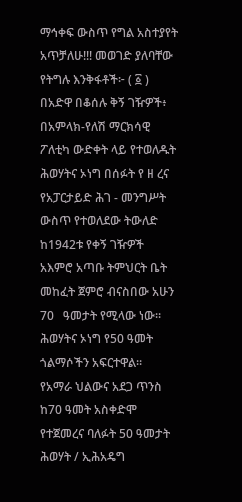ማኅቀፍ ውስጥ የግል አስተያየት አጥቻለሁ!!! መወገድ ያለባቸው የትግሉ እንቅፋቶች፦ ( ፩ ) በአድዋ በቆሰሉ ቅኝ ገዥዎች፥ በአምላክ-የለሽ ማርክሳዊ ፖለቲካ ውድቀት ላይ የተወለዱት ሕወሃትና ኦነግ በሰፉት የ ዘ ረና የአፓርታይድ ሕገ - መንግሥት ውስጥ የተወለደው ትውለድ ከ1942ቱ የቀኝ ገዥዎች አእምሮ አጣቡ ትምህርት ቤት መከፈት ጀምሮ ብናስበው አሁን 70   ዓመታት የሚላው ነው። ሕወሃትና ኦነግ የ50 ዓመት ጎልማሶችን አፍርተዋል።  የአማራ ህልውና አደጋ ጥንስ ከ70 ዓመት አስቀድሞ የተጀመረና ባለፉት 50 ዓመታት ሕወሃት / ኢሕአዴግ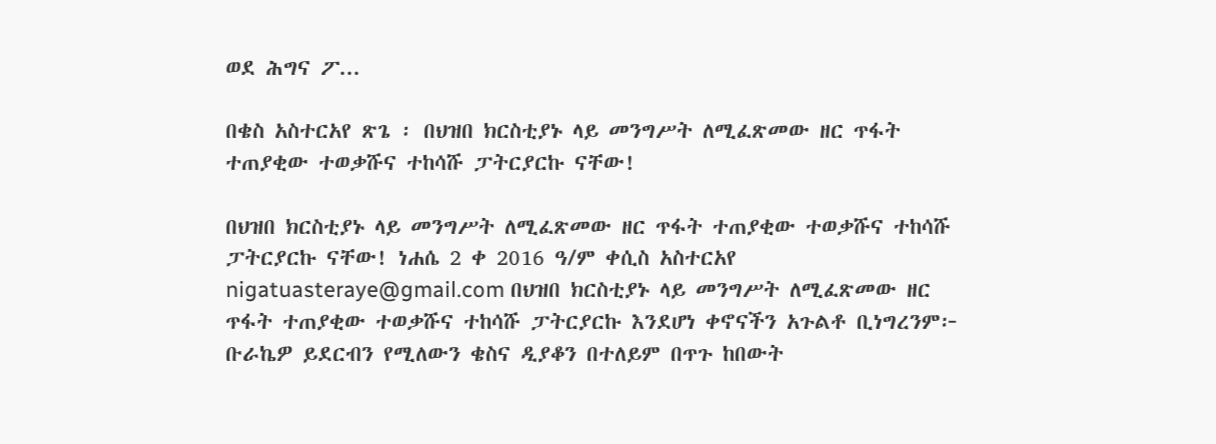ወደ ሕግና ፖ...

በቄስ አስተርአየ ጽጌ ፡ በህዝበ ክርስቲያኑ ላይ መንግሥት ለሚፈጽመው ዘር ጥፋት ተጠያቂው ተወቃሹና ተከሳሹ ፓትርያርኩ ናቸው!

በህዝበ ክርስቲያኑ ላይ መንግሥት ለሚፈጽመው ዘር ጥፋት ተጠያቂው ተወቃሹና ተከሳሹ ፓትርያርኩ ናቸው! ነሐሴ 2 ቀ 2016 ዓ/ም ቀሲስ አስተርአየ nigatuasteraye@gmail.com በህዝበ ክርስቲያኑ ላይ መንግሥት ለሚፈጽመው ዘር ጥፋት ተጠያቂው ተወቃሹና ተከሳሹ ፓትርያርኩ እንደሆነ ቀኖናችን አጉልቶ ቢነግረንም፦ ቡራኬዎ ይደርብን የሚለውን ቄስና ዲያቆን በተለይም በጥጉ ከበውት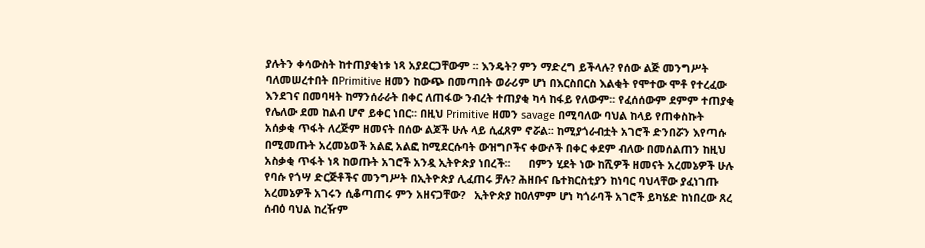ያሉትን ቀሳውስት ከተጠያቂነቱ ነጻ አያደርጋቸውም ፡፡ እንዴት? ምን ማድረግ ይችላሉ? የሰው ልጅ መንግሥት ባለመሠረተበት በPrimitive ዘመን ከውጭ በመጣበት ወራሪም ሆነ በእርስበርስ እልቂት የሞተው ሞቶ የተረፈው እንደገና በመባዛት ከማንሰራራት በቀር ለጠፋው ንብረት ተጠያቂ ካሳ ከፋይ የለውም፡፡ የፈሰሰውም ደምም ተጠያቂ የሌለው ደመ ከልብ ሆኖ ይቀር ነበር፡፡ በዚህ Primitive ዘመን savage በሚባለው ባህል ከላይ የጠቀስኩት አሰቃቂ ጥፋት ለረጅም ዘመናት በሰው ልጆች ሁሉ ላይ ሲፈጸም ኖሯል፡፡ ከሚያጎራብቷት አገሮች ድንበሯን እየጣሱ በሚመጡት አረመኔወች አልፎ አልፎ ከሚደርሱባት ውዝግቦችና ቀውሶች በቀር ቀደም ብለው በመሰልጠን ከዚህ አስቃቂ ጥፋት ነጻ ከወጡት አገሮች አንዷ ኢትዮጵያ ነበረች፡፡      በምን ሂደት ነው ከሺዎች ዘመናት አረመኔዎች ሁሉ የባሱ የጎሣ ድርጅቶችና መንግሥት በኢትዮጵያ ሊፈጠሩ ቻሉ? ሕዘቡና ቤተክርስቲያን ከነባር ባህላቸው ያፈነገጡ አረመኔዎች አገሩን ሲቆጣጠሩ ምን አዘናጋቸው?   ኢትዮጵያ ከዐለምም ሆነ ካጎራባች አገሮች ይካሄድ ከነበረው ጸረ ሰብዕ ባህል ከረዥም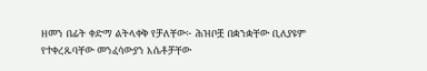ዘመን በፊት ቀድማ ልትላቀቅ የቻለቸው፦ ሕዝቦቿ በቋንቋቸው ቢለያዩም የተቀረጹባቸው መንፈሳውያን እሴቶቻቸው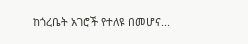ከጎረቤት አገሮች የተለዩ በመሆና...